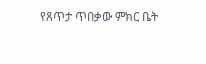የጸጥታ ጥበቃው ምክር ቤት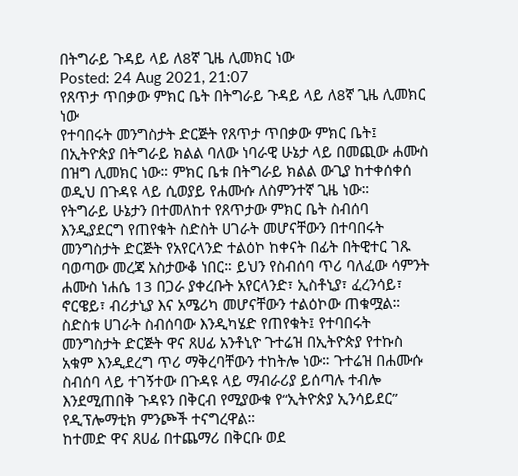በትግራይ ጉዳይ ላይ ለ8ኛ ጊዜ ሊመክር ነው
Posted: 24 Aug 2021, 21:07
የጸጥታ ጥበቃው ምክር ቤት በትግራይ ጉዳይ ላይ ለ8ኛ ጊዜ ሊመክር ነው
የተባበሩት መንግስታት ድርጅት የጸጥታ ጥበቃው ምክር ቤት፤ በኢትዮጵያ በትግራይ ክልል ባለው ነባራዊ ሁኔታ ላይ በመጪው ሐሙስ በዝግ ሊመክር ነው። ምክር ቤቱ በትግራይ ክልል ውጊያ ከተቀሰቀሰ ወዲህ በጉዳዩ ላይ ሲወያይ የሐሙሱ ለስምንተኛ ጊዜ ነው።
የትግራይ ሁኔታን በተመለከተ የጸጥታው ምክር ቤት ስብሰባ እንዲያደርግ የጠየቁት ስድስት ሀገራት መሆናቸውን በተባበሩት መንግስታት ድርጅት የአየርላንድ ተልዕኮ ከቀናት በፊት በትዊተር ገጹ ባወጣው መረጃ አስታውቆ ነበር። ይህን የስብሰባ ጥሪ ባለፈው ሳምንት ሐሙስ ነሐሴ 13 በጋራ ያቀረቡት አየርላንድ፣ ኢስቶኒያ፣ ፈረንሳይ፣ ኖርዌይ፣ ብሪታኒያ እና አሜሪካ መሆናቸውን ተልዕኮው ጠቁሟል።
ስድስቱ ሀገራት ስብሰባው እንዲካሄድ የጠየቁት፤ የተባበሩት መንግስታት ድርጅት ዋና ጸሀፊ አንቶኒዮ ጉተሬዝ በኢትዮጵያ የተኩስ አቁም እንዲደረግ ጥሪ ማቅረባቸውን ተከትሎ ነው። ጉተሬዝ በሐሙሱ ስብሰባ ላይ ተገኝተው በጉዳዩ ላይ ማብራሪያ ይሰጣሉ ተብሎ እንደሚጠበቅ ጉዳዩን በቅርብ የሚያውቁ የ“ኢትዮጵያ ኢንሳይደር” የዲፕሎማቲክ ምንጮች ተናግረዋል።
ከተመድ ዋና ጸሀፊ በተጨማሪ በቅርቡ ወደ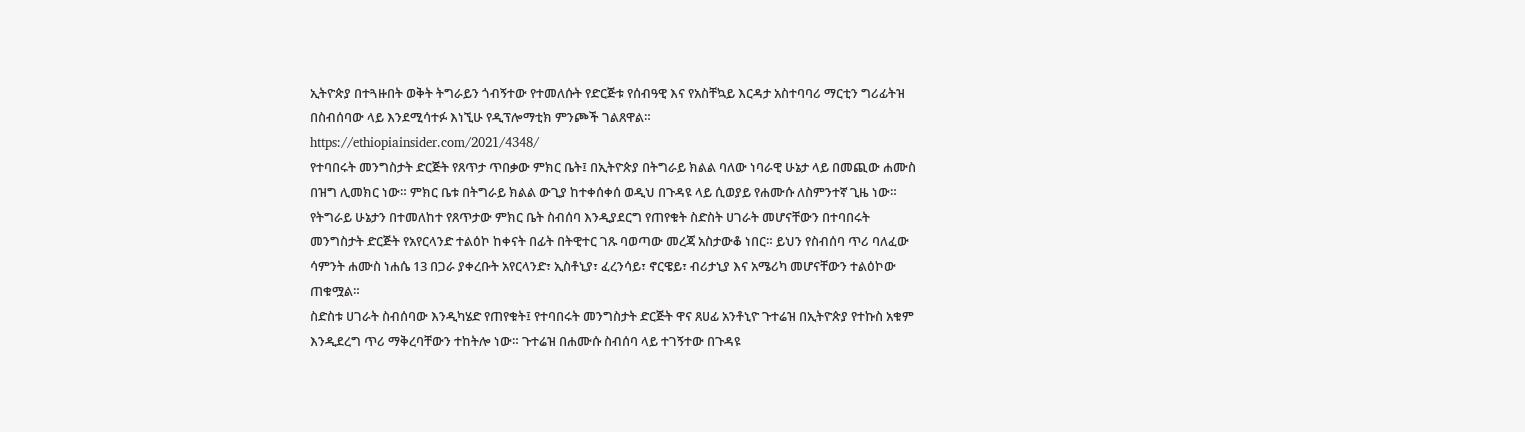ኢትዮጵያ በተጓዙበት ወቅት ትግራይን ጎብኝተው የተመለሱት የድርጅቱ የሰብዓዊ እና የአስቸኳይ እርዳታ አስተባባሪ ማርቲን ግሪፊትዝ በስብሰባው ላይ እንደሚሳተፉ እነኚሁ የዲፕሎማቲክ ምንጮች ገልጸዋል።
https://ethiopiainsider.com/2021/4348/
የተባበሩት መንግስታት ድርጅት የጸጥታ ጥበቃው ምክር ቤት፤ በኢትዮጵያ በትግራይ ክልል ባለው ነባራዊ ሁኔታ ላይ በመጪው ሐሙስ በዝግ ሊመክር ነው። ምክር ቤቱ በትግራይ ክልል ውጊያ ከተቀሰቀሰ ወዲህ በጉዳዩ ላይ ሲወያይ የሐሙሱ ለስምንተኛ ጊዜ ነው።
የትግራይ ሁኔታን በተመለከተ የጸጥታው ምክር ቤት ስብሰባ እንዲያደርግ የጠየቁት ስድስት ሀገራት መሆናቸውን በተባበሩት መንግስታት ድርጅት የአየርላንድ ተልዕኮ ከቀናት በፊት በትዊተር ገጹ ባወጣው መረጃ አስታውቆ ነበር። ይህን የስብሰባ ጥሪ ባለፈው ሳምንት ሐሙስ ነሐሴ 13 በጋራ ያቀረቡት አየርላንድ፣ ኢስቶኒያ፣ ፈረንሳይ፣ ኖርዌይ፣ ብሪታኒያ እና አሜሪካ መሆናቸውን ተልዕኮው ጠቁሟል።
ስድስቱ ሀገራት ስብሰባው እንዲካሄድ የጠየቁት፤ የተባበሩት መንግስታት ድርጅት ዋና ጸሀፊ አንቶኒዮ ጉተሬዝ በኢትዮጵያ የተኩስ አቁም እንዲደረግ ጥሪ ማቅረባቸውን ተከትሎ ነው። ጉተሬዝ በሐሙሱ ስብሰባ ላይ ተገኝተው በጉዳዩ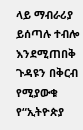ላይ ማብራሪያ ይሰጣሉ ተብሎ እንደሚጠበቅ ጉዳዩን በቅርብ የሚያውቁ የ“ኢትዮጵያ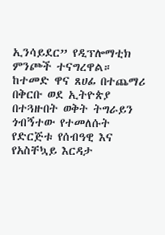ኢንሳይደር” የዲፕሎማቲክ ምንጮች ተናግረዋል።
ከተመድ ዋና ጸሀፊ በተጨማሪ በቅርቡ ወደ ኢትዮጵያ በተጓዙበት ወቅት ትግራይን ጎብኝተው የተመለሱት የድርጅቱ የሰብዓዊ እና የአስቸኳይ እርዳታ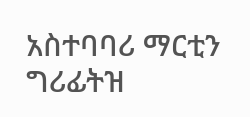አስተባባሪ ማርቲን ግሪፊትዝ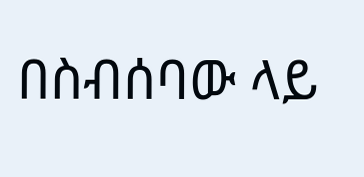በስብሰባው ላይ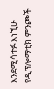እንደሚሳተፉ እነኚሁ የዲፕሎማቲክ ምንጮች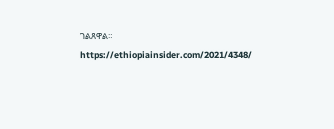ገልጸዋል።
https://ethiopiainsider.com/2021/4348/